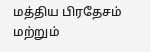மத்திய பிரதேசம் மற்றும்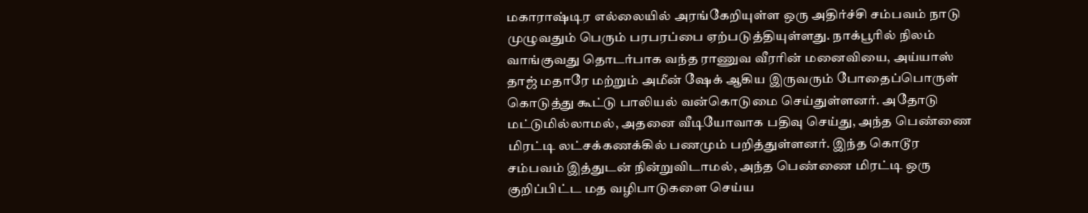மகாராஷ்டிர எல்லையில் அரங்கேறியுள்ள ஒரு அதிர்ச்சி சம்பவம் நாடு முழுவதும் பெரும் பரபரப்பை ஏற்படுத்தியுள்ளது. நாக்பூரில் நிலம் வாங்குவது தொடர்பாக வந்த ராணுவ வீரரின் மனைவியை, அய்யாஸ் தாஜ் மதாரே மற்றும் அமீன் ஷேக் ஆகிய இருவரும் போதைப்பொருள் கொடுத்து கூட்டு பாலியல் வன்கொடுமை செய்துள்ளனர். அதோடு மட்டுமில்லாமல், அதனை வீடியோவாக பதிவு செய்து, அந்த பெண்ணை மிரட்டி லட்சக்கணக்கில் பணமும் பறித்துள்ளனர். இந்த கொடூர சம்பவம் இத்துடன் நின்றுவிடாமல், அந்த பெண்ணை மிரட்டி ஒரு குறிப்பிட்ட மத வழிபாடுகளை செய்ய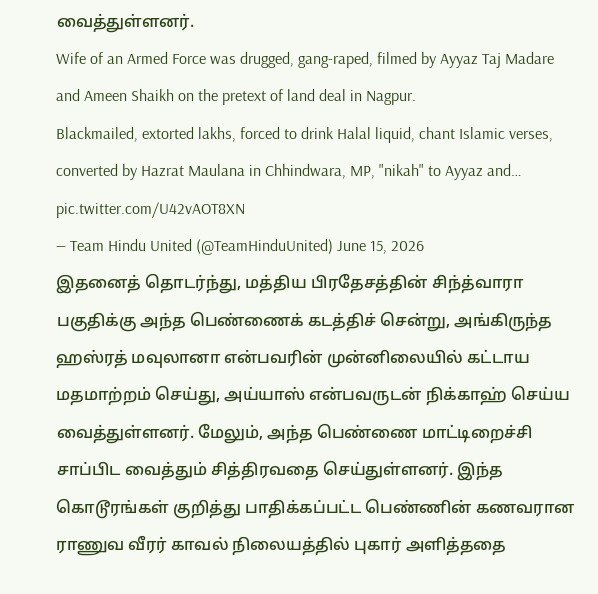வைத்துள்ளனர்.
Wife of an Armed Force was drugged, gang-raped, filmed by Ayyaz Taj Madare and Ameen Shaikh on the pretext of land deal in Nagpur.
Blackmailed, extorted lakhs, forced to drink Halal liquid, chant Islamic verses, converted by Hazrat Maulana in Chhindwara, MP, "nikah" to Ayyaz and… pic.twitter.com/U42vAOT8XN
— Team Hindu United (@TeamHinduUnited) June 15, 2026
இதனைத் தொடர்ந்து, மத்திய பிரதேசத்தின் சிந்த்வாரா பகுதிக்கு அந்த பெண்ணைக் கடத்திச் சென்று, அங்கிருந்த ஹஸ்ரத் மவுலானா என்பவரின் முன்னிலையில் கட்டாய மதமாற்றம் செய்து, அய்யாஸ் என்பவருடன் நிக்காஹ் செய்ய வைத்துள்ளனர். மேலும், அந்த பெண்ணை மாட்டிறைச்சி சாப்பிட வைத்தும் சித்திரவதை செய்துள்ளனர். இந்த கொடூரங்கள் குறித்து பாதிக்கப்பட்ட பெண்ணின் கணவரான ராணுவ வீரர் காவல் நிலையத்தில் புகார் அளித்ததை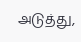அடுத்து,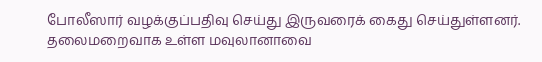போலீஸார் வழக்குப்பதிவு செய்து இருவரைக் கைது செய்துள்ளனர். தலைமறைவாக உள்ள மவுலானாவை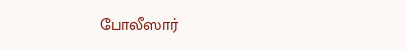போலீஸார்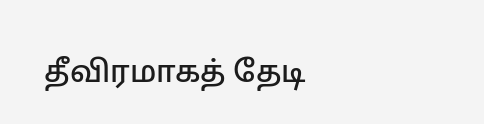தீவிரமாகத் தேடி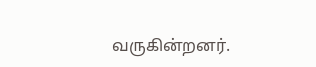வருகின்றனர்.